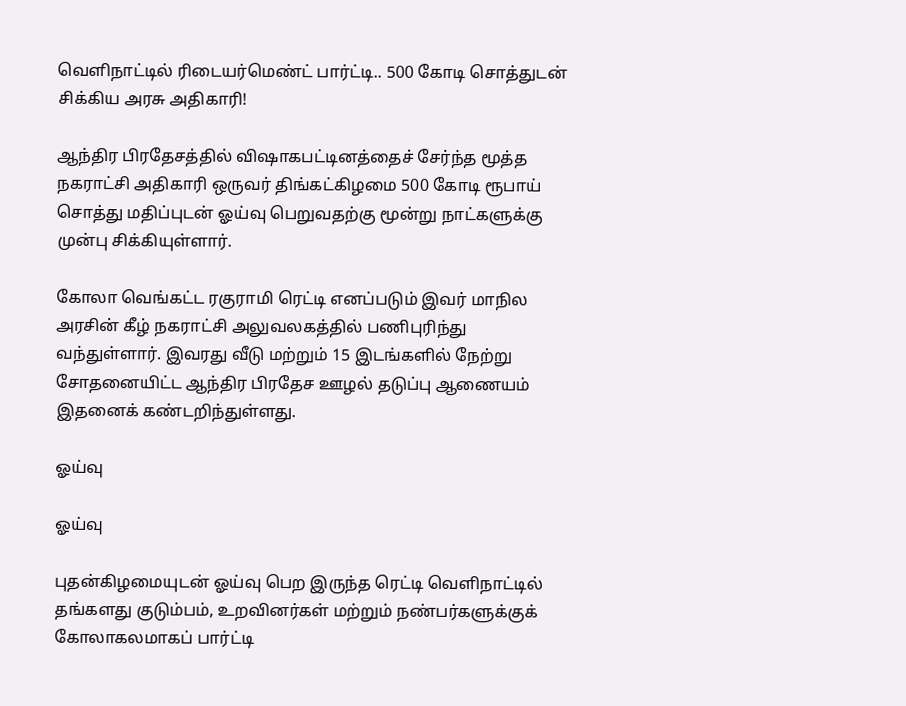வெளிநாட்டில் ரிடையர்மெண்ட் பார்ட்டி.. 500 கோடி சொத்துடன் சிக்கிய அரசு அதிகாரி!

ஆந்திர பிரதேசத்தில் விஷாகபட்டினத்தைச் சேர்ந்த மூத்த நகராட்சி அதிகாரி ஒருவர் திங்கட்கிழமை 500 கோடி ரூபாய் சொத்து மதிப்புடன் ஓய்வு பெறுவதற்கு மூன்று நாட்களுக்கு முன்பு சிக்கியுள்ளார்.

கோலா வெங்கட்ட ரகுராமி ரெட்டி எனப்படும் இவர் மாநில அரசின் கீழ் நகராட்சி அலுவலகத்தில் பணிபுரிந்து வந்துள்ளார். இவரது வீடு மற்றும் 15 இடங்களில் நேற்று சோதனையிட்ட ஆந்திர பிரதேச ஊழல் தடுப்பு ஆணையம் இதனைக் கண்டறிந்துள்ளது.

ஓய்வு

ஓய்வு

புதன்கிழமையுடன் ஓய்வு பெற இருந்த ரெட்டி வெளிநாட்டில் தங்களது குடும்பம், உறவினர்கள் மற்றும் நண்பர்களுக்குக் கோலாகலமாகப் பார்ட்டி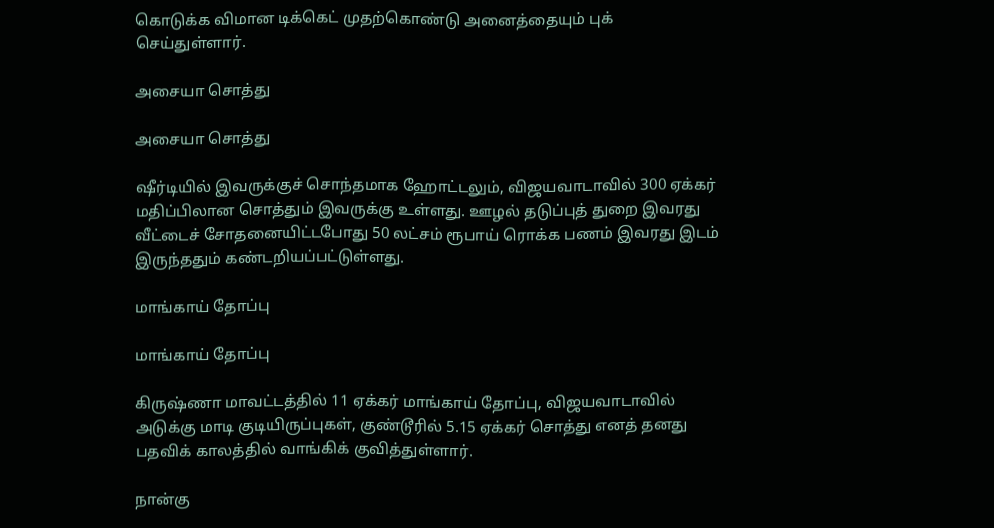கொடுக்க விமான டிக்கெட் முதற்கொண்டு அனைத்தையும் புக் செய்துள்ளார்.

அசையா சொத்து

அசையா சொத்து

ஷீர்டியில் இவருக்குச் சொந்தமாக ஹோட்டலும், விஜயவாடாவில் 300 ஏக்கர் மதிப்பிலான சொத்தும் இவருக்கு உள்ளது. ஊழல் தடுப்புத் துறை இவரது வீட்டைச் சோதனையிட்டபோது 50 லட்சம் ரூபாய் ரொக்க பணம் இவரது இடம் இருந்ததும் கண்டறியப்பட்டுள்ளது.

மாங்காய் தோப்பு

மாங்காய் தோப்பு

கிருஷ்ணா மாவட்டத்தில் 11 ஏக்கர் மாங்காய் தோப்பு, விஜயவாடாவில் அடுக்கு மாடி குடியிருப்புகள், குண்டூரில் 5.15 ஏக்கர் சொத்து எனத் தனது பதவிக் காலத்தில் வாங்கிக் குவித்துள்ளார்.

நான்கு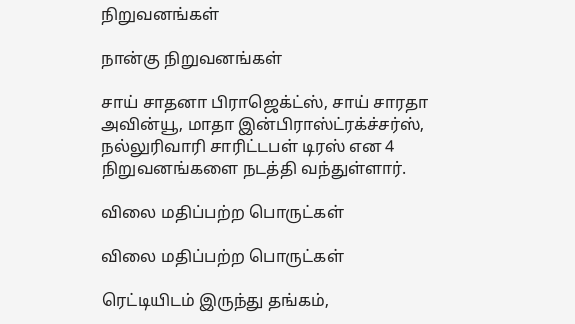நிறுவனங்கள்

நான்கு நிறுவனங்கள்

சாய் சாதனா பிராஜெக்ட்ஸ், சாய் சாரதா அவின்யூ, மாதா இன்பிராஸ்ட்ரக்ச்சர்ஸ், நல்லுரிவாரி சாரிட்டபள் டிரஸ் என 4 நிறுவனங்களை நடத்தி வந்துள்ளார்.

விலை மதிப்பற்ற பொருட்கள்

விலை மதிப்பற்ற பொருட்கள்

ரெட்டியிடம் இருந்து தங்கம்,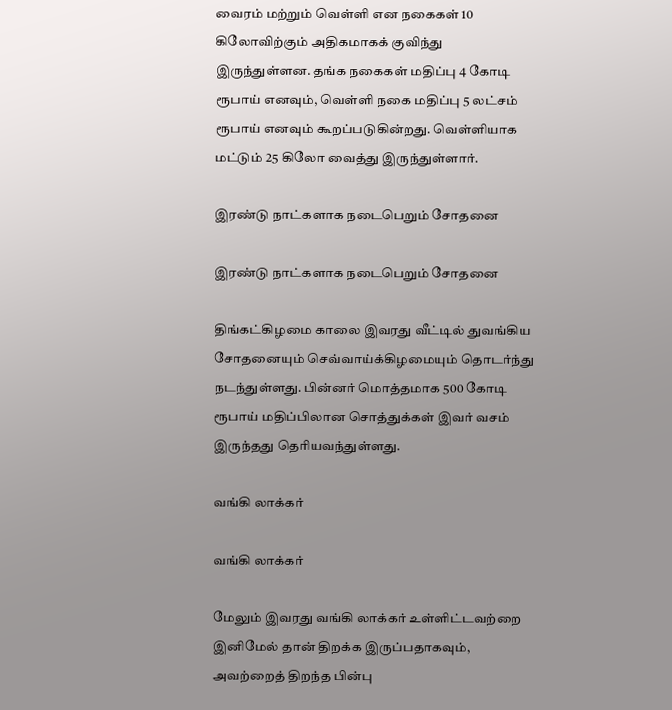வைரம் மற்றும் வெள்ளி என நகைகள் 10 கிலோவிற்கும் அதிகமாகக் குவிந்து இருந்துள்ளன. தங்க நகைகள் மதிப்பு 4 கோடி ரூபாய் எனவும், வெள்ளி நகை மதிப்பு 5 லட்சம் ரூபாய் எனவும் கூறப்படுகின்றது. வெள்ளியாக மட்டும் 25 கிலோ வைத்து இருந்துள்ளார்.

இரண்டு நாட்களாக நடைபெறும் சோதனை

இரண்டு நாட்களாக நடைபெறும் சோதனை

திங்கட்கிழமை காலை இவரது வீட்டில் துவங்கிய சோதனையும் செவ்வாய்க்கிழமையும் தொடர்ந்து நடந்துள்ளது. பின்னர் மொத்தமாக 500 கோடி ரூபாய் மதிப்பிலான சொத்துக்கள் இவர் வசம் இருந்தது தெரியவந்துள்ளது.

வங்கி லாக்கர்

வங்கி லாக்கர்

மேலும் இவரது வங்கி லாக்கர் உள்ளிட்டவற்றை இனிமேல் தான் திறக்க இருப்பதாகவும், அவற்றைத் திறந்த பின்பு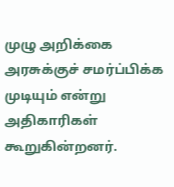முழு அறிக்கை அரசுக்குச் சமர்ப்பிக்க முடியும் என்று அதிகாரிகள் கூறுகின்றனர்.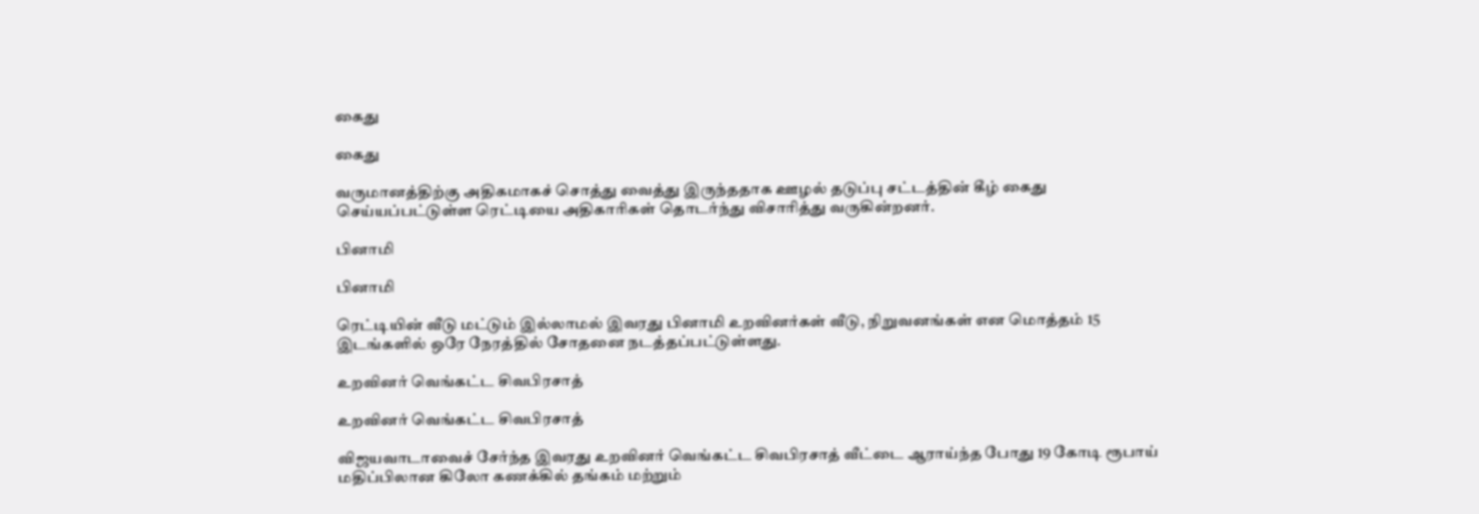கைது

கைது

வருமானத்திற்கு அதிகமாகச் சொத்து வைத்து இருந்ததாக ஊழல் தடுப்பு சட்டத்தின் கீழ் கைது செய்யப்பட்டுள்ள ரெட்டியை அதிகாரிகள் தொடர்ந்து விசாரித்து வருகின்றனர்.

பினாமி

பினாமி

ரெட்டியின் வீடு மட்டும் இல்லாமல் இவரது பினாமி உறவினர்கள் வீடு, நிறுவனங்கள் என மொத்தம் 15 இடங்களில் ஒரே நேரத்தில் சோதனை நடத்தப்பட்டுள்ளது.

உறவினர் வெங்கட்ட சிவபிரசாத்

உறவினர் வெங்கட்ட சிவபிரசாத்

விஜயவாடாவைச் சேர்ந்த இவரது உறவினர் வெங்கட்ட சிவபிரசாத் வீட்டை ஆராய்ந்த போது 19 கோடி ரூபாய் மதிப்பிலான கிலோ கணக்கில் தங்கம் மற்றும்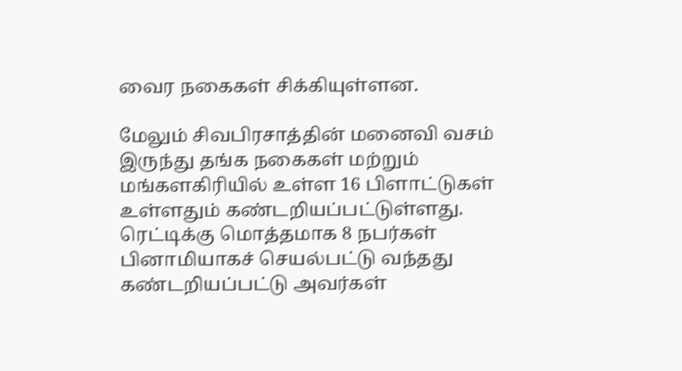வைர நகைகள் சிக்கியுள்ளன.

மேலும் சிவபிரசாத்தின் மனைவி வசம் இருந்து தங்க நகைகள் மற்றும் மங்களகிரியில் உள்ள 16 பிளாட்டுகள் உள்ளதும் கண்டறியப்பட்டுள்ளது. ரெட்டிக்கு மொத்தமாக 8 நபர்கள் பினாமியாகச் செயல்பட்டு வந்தது கண்டறியப்பட்டு அவர்கள்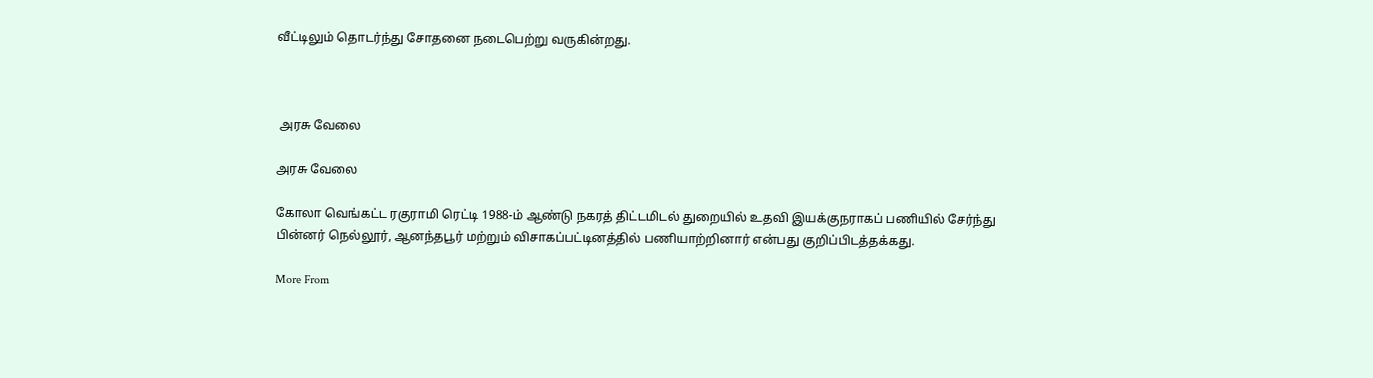வீட்டிலும் தொடர்ந்து சோதனை நடைபெற்று வருகின்றது.



 அரசு வேலை

அரசு வேலை

கோலா வெங்கட்ட ரகுராமி ரெட்டி 1988-ம் ஆண்டு நகரத் திட்டமிடல் துறையில் உதவி இயக்குநராகப் பணியில் சேர்ந்து பின்னர் நெல்லூர், ஆனந்தபூர் மற்றும் விசாகப்பட்டினத்தில் பணியாற்றினார் என்பது குறிப்பிடத்தக்கது.

More From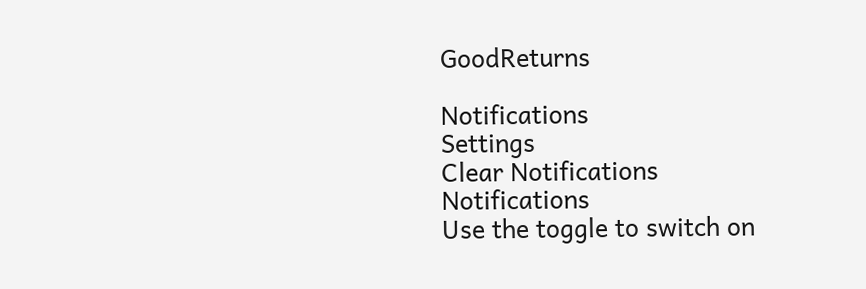GoodReturns

Notifications
Settings
Clear Notifications
Notifications
Use the toggle to switch on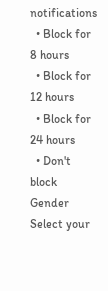notifications
  • Block for 8 hours
  • Block for 12 hours
  • Block for 24 hours
  • Don't block
Gender
Select your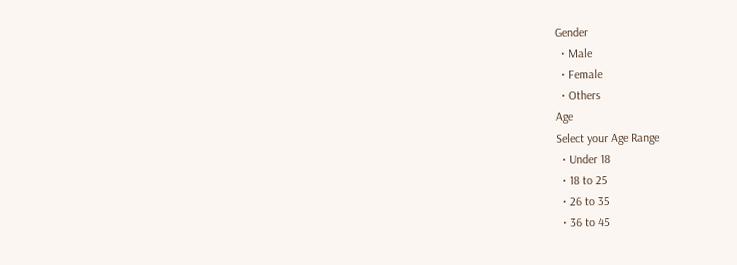Gender
  • Male
  • Female
  • Others
Age
Select your Age Range
  • Under 18
  • 18 to 25
  • 26 to 35
  • 36 to 45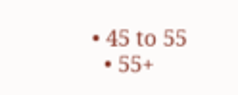• 45 to 55
  • 55+